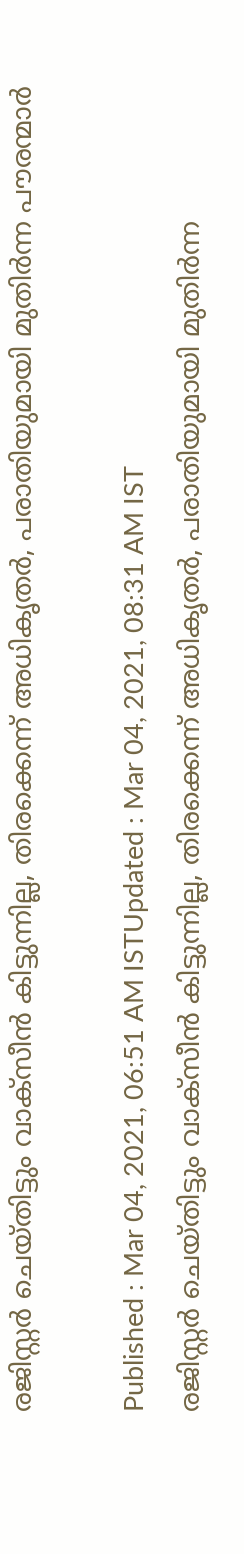രജിസ്റ്റര്‍ ചെയ്തിട്ടും വാക്സീൻ കിട്ടുന്നില്ല, തിരക്കെന്ന് അധികൃതര്‍, പരാതിയുമായി മുതിര്‍ന്ന പൗരന്മാര്‍

Published : Mar 04, 2021, 06:51 AM ISTUpdated : Mar 04, 2021, 08:31 AM IST
രജിസ്റ്റര്‍ ചെയ്തിട്ടും വാക്സീൻ കിട്ടുന്നില്ല, തിരക്കെന്ന് അധികൃതര്‍, പരാതിയുമായി മുതിര്‍ന്ന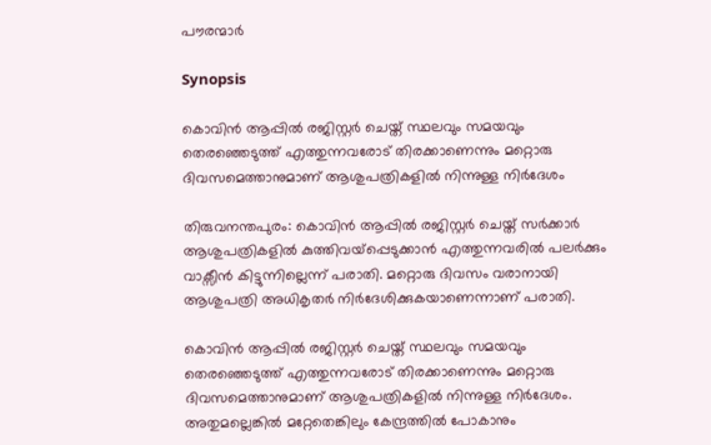പൗരന്മാര്‍

Synopsis

കൊവിൻ ആപ്പിൽ രജിസ്റ്റര്‍ ചെയ്ത് സ്ഥലവും സമയവും തെരഞ്ഞെടുത്ത് എത്തുന്നവരോട് തിരക്കാണെന്നും മറ്റൊരു ദിവസമെത്താനുമാണ് ആശുപത്രികളില്‍ നിന്നുള്ള നിര്‍ദേശം

തിരുവനന്തപുരം: കൊവിൻ ആപ്പില്‍ രജിസ്റ്റര്‍ ചെയ്ത് സര്‍ക്കാര്‍ ആശുപത്രികളില്‍ കുത്തിവയ്പ്പെടുക്കാൻ എത്തുന്നവരില്‍ പലര്‍ക്കും വാക്സീൻ കിട്ടുന്നില്ലെന്ന് പരാതി. മറ്റൊരു ദിവസം വരാനായി ആശുപത്രി അധികൃതർ നിര്‍ദേശിക്കുകയാണെന്നാണ് പരാതി.

കൊവിൻ ആപ്പിൽ രജിസ്റ്റര്‍ ചെയ്ത് സ്ഥലവും സമയവും തെരഞ്ഞെടുത്ത് എത്തുന്നവരോട് തിരക്കാണെന്നും മറ്റൊരു ദിവസമെത്താനുമാണ് ആശുപത്രികളില്‍ നിന്നുള്ള നിര്‍ദേശം. അതുമല്ലെങ്കില്‍ മറ്റേതെങ്കിലും കേന്ദ്രത്തിൽ പോകാനും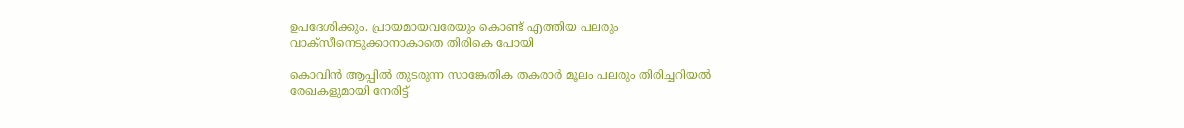ഉപദേശിക്കും. പ്രായമായവരേയും കൊണ്ട് എത്തിയ പലരും വാക്സീനെടുക്കാനാകാതെ തിരികെ പോയി

കൊവിൻ ആപ്പിൽ തുടരുന്ന സാങ്കേതിക തകരാര്‍ മൂലം പലരും തിരിച്ചറിയൽ രേഖകളുമായി നേരിട്ട്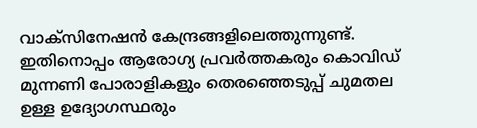വാക്സിനേഷൻ കേന്ദ്രങ്ങളിലെത്തുന്നുണ്ട്. ഇതിനൊപ്പം ആരോഗ്യ പ്രവര്‍ത്തകരും കൊവിഡ് മുന്നണി പോരാളികളും തെരഞ്ഞെടുപ്പ് ചുമതല ഉള്ള ഉദ്യോഗസ്ഥരും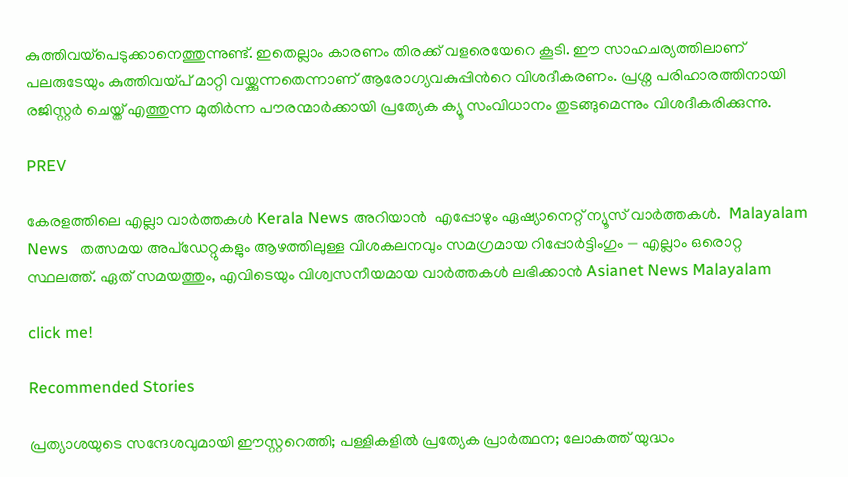കുത്തിവയ്പെടുക്കാനെത്തുന്നുണ്ട്. ഇതെല്ലാം കാരണം തിരക്ക് വളരെയേറെ കൂടി. ഈ സാഹചര്യത്തിലാണ് പലരുടേയും കുത്തിവയ്പ് മാറ്റി വയ്ക്കുന്നതെന്നാണ് ആരോഗ്യവകുപ്പിന്‍റെ വിശദീകരണം. പ്രശ്ന പരിഹാരത്തിനായി രജിസ്റ്റര്‍ ചെയ്ത് എത്തുന്ന മുതിര്‍ന്ന പൗരന്മാർക്കായി പ്രത്യേക ക്യൂ സംവിധാനം തുടങ്ങുമെന്നും വിശദീകരിക്കുന്നു.

PREV

കേരളത്തിലെ എല്ലാ വാർത്തകൾ Kerala News അറിയാൻ  എപ്പോഴും ഏഷ്യാനെറ്റ് ന്യൂസ് വാർത്തകൾ.  Malayalam News   തത്സമയ അപ്‌ഡേറ്റുകളും ആഴത്തിലുള്ള വിശകലനവും സമഗ്രമായ റിപ്പോർട്ടിംഗും — എല്ലാം ഒരൊറ്റ സ്ഥലത്ത്. ഏത് സമയത്തും, എവിടെയും വിശ്വസനീയമായ വാർത്തകൾ ലഭിക്കാൻ Asianet News Malayalam

click me!

Recommended Stories

പ്രത്യാശയുടെ സന്ദേശവുമായി ഈസ്റ്ററെത്തി; പള്ളികളിൽ പ്രത്യേക പ്രാർത്ഥന; ലോകത്ത് യുദ്ധം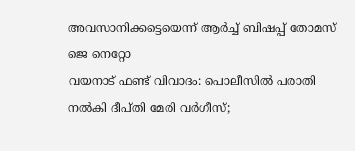അവസാനിക്കട്ടെയെന്ന് ആർച്ച് ബിഷപ്പ് തോമസ് ജെ നെറ്റോ
വയനാട് ഫണ്ട് വിവാദം: പൊലീസിൽ പരാതി നൽകി ദീപ്‌തി മേരി വർഗീസ്;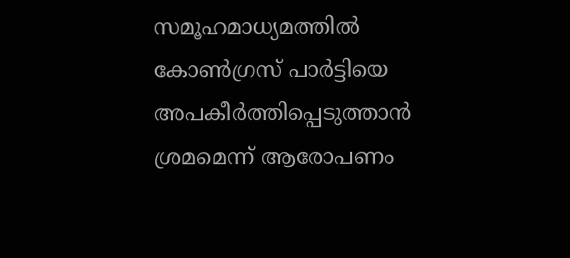സമൂഹമാധ്യമത്തിൽ കോൺഗ്രസ് പാർട്ടിയെ അപകീർത്തിപ്പെടുത്താൻ ശ്രമമെന്ന് ആരോപണം